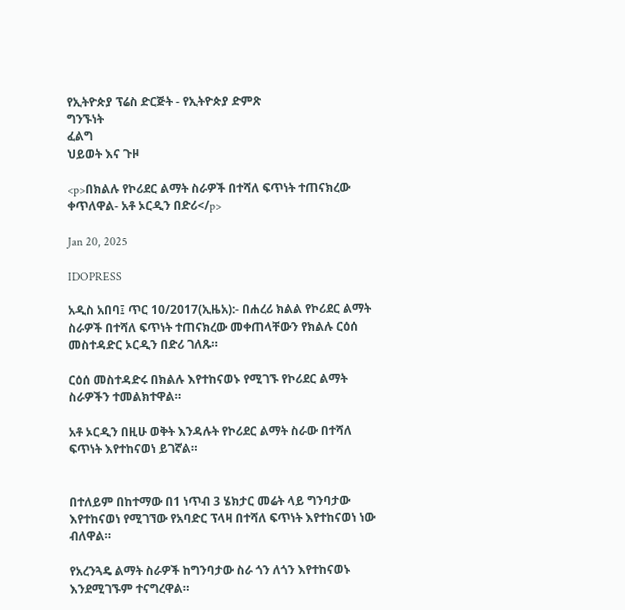የኢትዮጵያ ፕሬስ ድርጅት - የኢትዮጵያ ድምጽ
ግንኙነት
ፈልግ
ህይወት እና ጉዞ

<p>በክልሉ የኮሪደር ልማት ስራዎች በተሻለ ፍጥነት ተጠናክረው ቀጥለዋል- አቶ ኦርዲን በድሪ</p>

Jan 20, 2025

IDOPRESS

አዲስ አበባ፤ ጥር 10/2017(ኢዜአ):- በሐረሪ ክልል የኮሪደር ልማት ስራዎች በተሻለ ፍጥነት ተጠናክረው መቀጠላቸውን የክልሉ ርዕሰ መስተዳድር ኦርዲን በድሪ ገለጹ።

ርዕሰ መስተዳድሩ በክልሉ እየተከናወኑ የሚገኙ የኮሪደር ልማት ስራዎችን ተመልክተዋል።

አቶ ኦርዲን በዚሁ ወቅት እንዳሉት የኮሪደር ልማት ስራው በተሻለ ፍጥነት እየተከናወነ ይገኛል።


በተለይም በከተማው በ1 ነጥብ 3 ሄክታር መሬት ላይ ግንባታው እየተከናወነ የሚገኘው የአባድር ፕላዛ በተሻለ ፍጥነት እየተከናወነ ነው ብለዋል።

የአረንጓዴ ልማት ስራዎች ከግንባታው ስራ ጎን ለጎን እየተከናወኑ እንደሚገኙም ተናግረዋል።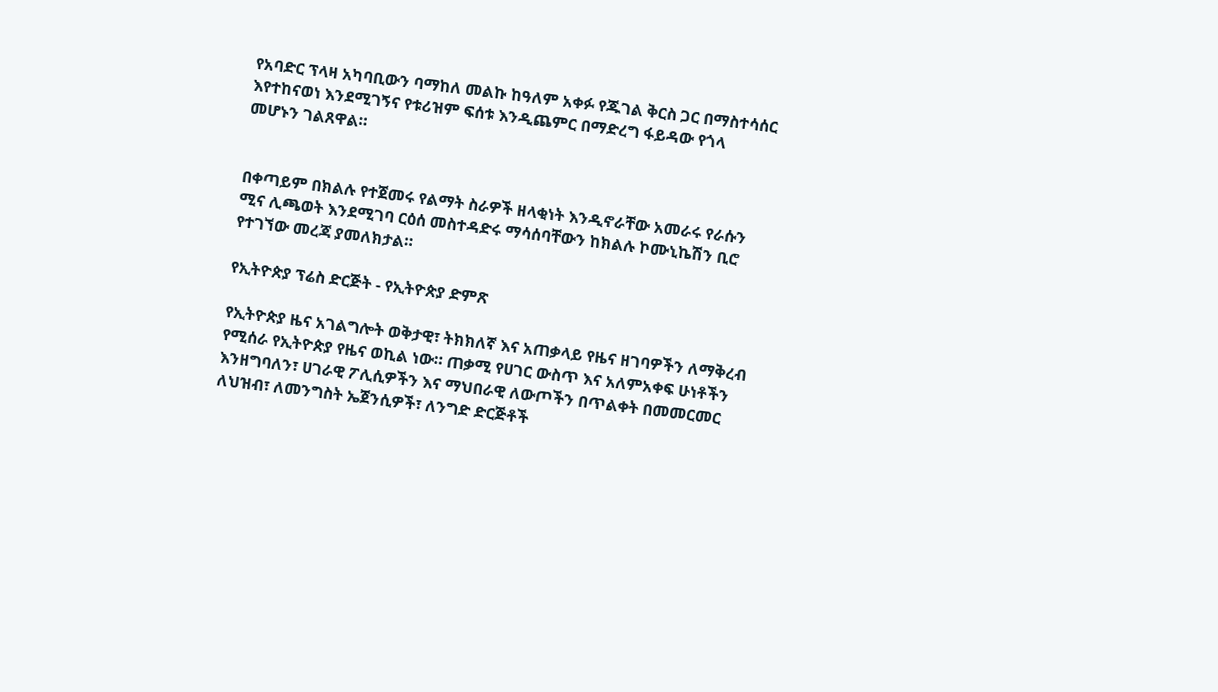የአባድር ፕላዛ አካባቢውን ባማከለ መልኩ ከዓለም አቀፉ የጁገል ቅርስ ጋር በማስተሳሰር እየተከናወነ እንደሚገኝና የቱሪዝም ፍሰቱ እንዲጨምር በማድረግ ፋይዳው የጎላ መሆኑን ገልጸዋል።


በቀጣይም በክልሉ የተጀመሩ የልማት ስራዎች ዘላቂነት እንዲኖራቸው አመራሩ የራሱን ሚና ሊጫወት እንደሚገባ ርዕሰ መስተዳድሩ ማሳሰባቸውን ከክልሉ ኮሙኒኬሽን ቢሮ የተገኘው መረጃ ያመለክታል።

የኢትዮጵያ ፕሬስ ድርጅት - የኢትዮጵያ ድምጽ

የኢትዮጵያ ዜና አገልግሎት ወቅታዊ፣ ትክክለኛ እና አጠቃላይ የዜና ዘገባዎችን ለማቅረብ የሚሰራ የኢትዮጵያ የዜና ወኪል ነው። ጠቃሚ የሀገር ውስጥ እና አለምአቀፍ ሁነቶችን እንዘግባለን፣ ሀገራዊ ፖሊሲዎችን እና ማህበራዊ ለውጦችን በጥልቀት በመመርመር ለህዝብ፣ ለመንግስት ኤጀንሲዎች፣ ለንግድ ድርጅቶች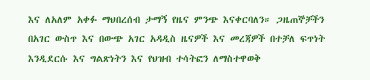እና ለአለም አቀፉ ማህበረሰብ ታማኝ የዜና ምንጭ እናቀርባለን። ጋዜጠኞቻችን በአገር ውስጥ እና በውጭ አገር አዳዲስ ዜናዎች እና መረጃዎች በተቻለ ፍጥነት እንዲደርሱ እና ግልጽነትን እና የህዝብ ተሳትፎን ለማስተዋወቅ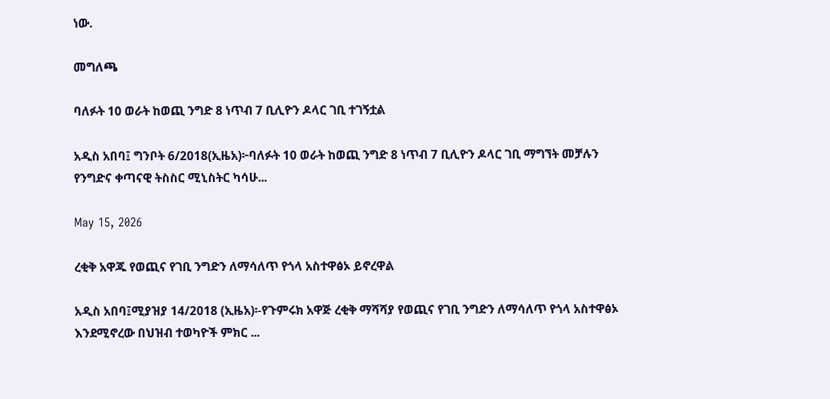ነው.

መግለጫ

ባለፉት 10 ወራት ከወጪ ንግድ 8 ነጥብ 7 ቢሊዮን ዶላር ገቢ ተገኝቷል

አዲስ አበባ፤ ግንቦት 6/2018(ኢዜአ)፦ባለፉት 10 ወራት ከወጪ ንግድ 8 ነጥብ 7 ቢሊዮን ዶላር ገቢ ማግኘት መቻሉን የንግድና ቀጣናዊ ትስስር ሚኒስትር ካሳሁ...

May 15, 2026

ረቂቅ አዋጁ የወጪና የገቢ ንግድን ለማሳለጥ የጎላ አስተዋፅኦ ይኖረዋል

አዲስ አበባ፤ሚያዝያ 14/2018 (ኢዜአ)፡-የጉምሩክ አዋጅ ረቂቅ ማሻሻያ የወጪና የገቢ ንግድን ለማሳለጥ የጎላ አስተዋፅኦ እንደሚኖረው በህዝብ ተወካዮች ምክር ...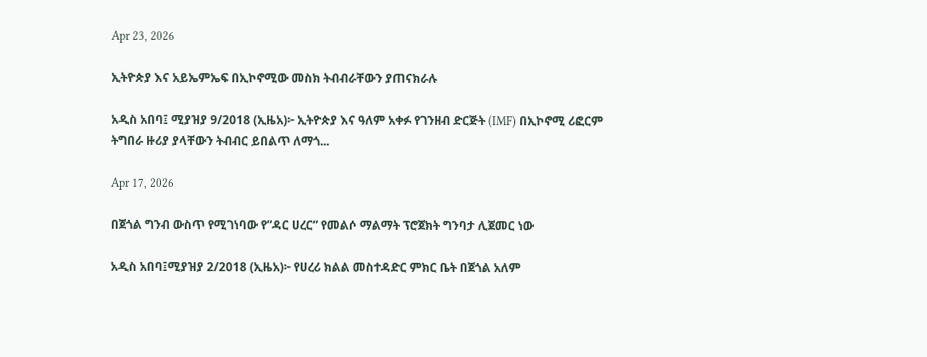Apr 23, 2026

ኢትዮጵያ እና አይኤምኤፍ በኢኮኖሚው መስክ ትብብራቸውን ያጠናክራሉ

አዲስ አበባ፤ ሚያዝያ 9/2018 (ኢዜአ)፦ ኢትዮጵያ እና ዓለም አቀፉ የገንዘብ ድርጅት (IMF) በኢኮኖሚ ሪፎርም ትግበራ ዙሪያ ያላቸውን ትብብር ይበልጥ ለማጎ...

Apr 17, 2026

በጀጎል ግንብ ውስጥ የሚገነባው የ”ዳር ሀረር” የመልሶ ማልማት ፕሮጀክት ግንባታ ሊጀመር ነው

አዲስ አበባ፤ሚያዝያ 2/2018 (ኢዜአ)፦ የሀረሪ ክልል መስተዳድር ምክር ቤት በጀጎል አለም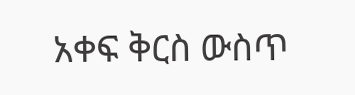አቀፍ ቅርስ ውስጥ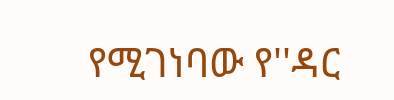የሚገነባው የ''ዳር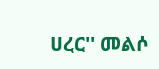ሀረር'' መልሶ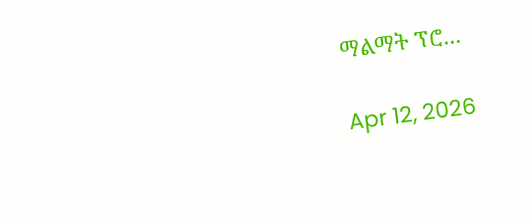ማልማት ፕሮ...

Apr 12, 2026